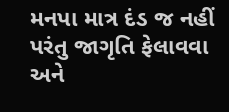મનપા માત્ર દંડ જ નહીં પરંતુ જાગૃતિ ફેલાવવા અને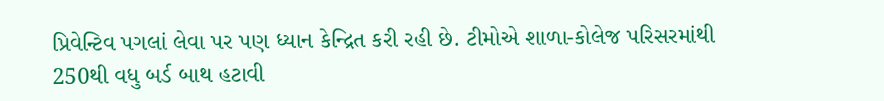પ્રિવેન્ટિવ પગલાં લેવા પર પણ ધ્યાન કેન્દ્રિત કરી રહી છે. ટીમોએ શાળા-કોલેજ પરિસરમાંથી 250થી વધુ બર્ડ બાથ હટાવી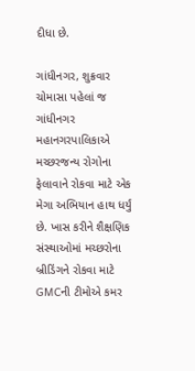દીધા છે.

ગાંધીનગર, શુક્રવાર
ચોમાસા પહેલાં જ ગાંધીનગર મહાનગરપાલિકાએ મચ્છરજન્ય રોગોના ફેલાવાને રોકવા માટે એક મેગા અભિયાન હાથ ધર્યું છે. ખાસ કરીને શૈક્ષણિક સંસ્થાઓમાં મચ્છરોના બ્રીડિંગને રોકવા માટે GMCની ટીમોએ કમર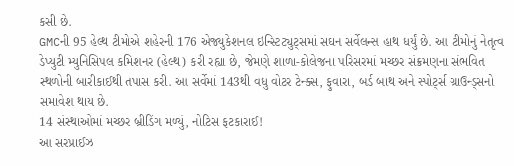કસી છે.
GMCની 95 હેલ્થ ટીમોએ શહેરની 176 એજ્યુકેશનલ ઇન્સ્ટિટ્યુટ્સમાં સઘન સર્વેલન્સ હાથ ધર્યું છે. આ ટીમોનું નેતૃત્વ ડેપ્યુટી મ્યુનિસિપલ કમિશનર (હેલ્થ) કરી રહ્યા છે, જેમણે શાળા-કોલેજના પરિસરમાં મચ્છર સંક્રમણના સંભવિત સ્થળોની બારીકાઈથી તપાસ કરી. આ સર્વેમાં 143થી વધુ વોટર ટેન્ક્સ, ફુવારા, બર્ડ બાથ અને સ્પોર્ટ્સ ગ્રાઉન્ડ્સનો સમાવેશ થાય છે.
14 સંસ્થાઓમાં મચ્છર બ્રીડિંગ મળ્યું, નોટિસ ફટકારાઈ!
આ સરપ્રાઈઝ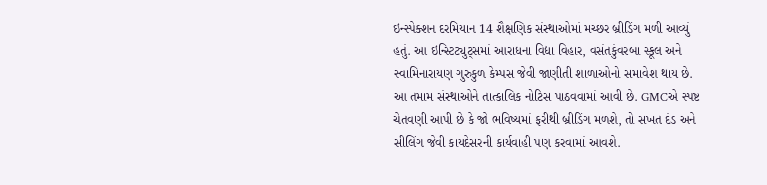ઇન્સ્પેક્શન દરમિયાન 14 શૈક્ષણિક સંસ્થાઓમાં મચ્છર બ્રીડિંગ મળી આવ્યું હતું. આ ઇન્સ્ટિટ્યુટ્સમાં આરાધના વિદ્યા વિહાર, વસંતકુંવરબા સ્કૂલ અને સ્વામિનારાયણ ગુરુકુળ કેમ્પસ જેવી જાણીતી શાળાઓનો સમાવેશ થાય છે. આ તમામ સંસ્થાઓને તાત્કાલિક નોટિસ પાઠવવામાં આવી છે. GMCએ સ્પષ્ટ ચેતવણી આપી છે કે જો ભવિષ્યમાં ફરીથી બ્રીડિંગ મળશે, તો સખત દંડ અને સીલિંગ જેવી કાયદેસરની કાર્યવાહી પણ કરવામાં આવશે.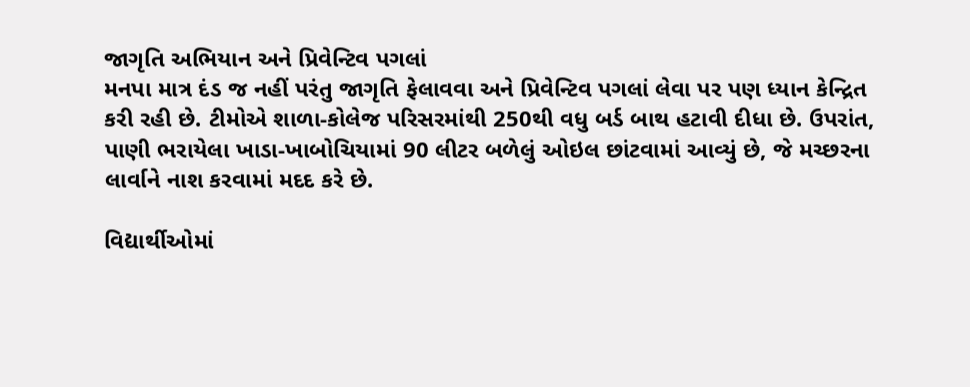જાગૃતિ અભિયાન અને પ્રિવેન્ટિવ પગલાં
મનપા માત્ર દંડ જ નહીં પરંતુ જાગૃતિ ફેલાવવા અને પ્રિવેન્ટિવ પગલાં લેવા પર પણ ધ્યાન કેન્દ્રિત કરી રહી છે. ટીમોએ શાળા-કોલેજ પરિસરમાંથી 250થી વધુ બર્ડ બાથ હટાવી દીધા છે. ઉપરાંત, પાણી ભરાયેલા ખાડા-ખાબોચિયામાં 90 લીટર બળેલું ઓઇલ છાંટવામાં આવ્યું છે, જે મચ્છરના લાર્વાને નાશ કરવામાં મદદ કરે છે.

વિદ્યાર્થીઓમાં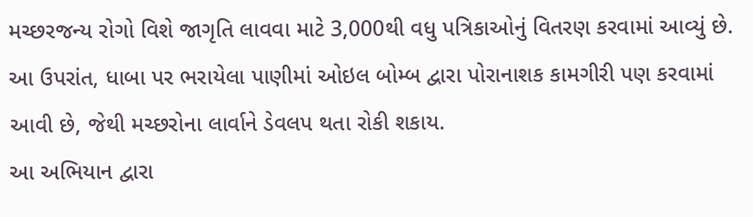મચ્છરજન્ય રોગો વિશે જાગૃતિ લાવવા માટે 3,000થી વધુ પત્રિકાઓનું વિતરણ કરવામાં આવ્યું છે. આ ઉપરાંત, ધાબા પર ભરાયેલા પાણીમાં ઓઇલ બોમ્બ દ્વારા પોરાનાશક કામગીરી પણ કરવામાં આવી છે, જેથી મચ્છરોના લાર્વાને ડેવલપ થતા રોકી શકાય.
આ અભિયાન દ્વારા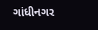ગાંધીનગર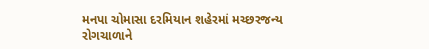મનપા ચોમાસા દરમિયાન શહેરમાં મચ્છરજન્ય રોગચાળાને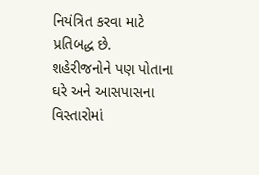નિયંત્રિત કરવા માટે પ્રતિબદ્ધ છે. શહેરીજનોને પણ પોતાના ઘરે અને આસપાસના વિસ્તારોમાં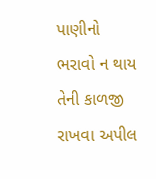પાણીનો ભરાવો ન થાય તેની કાળજી રાખવા અપીલ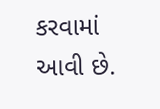કરવામાં આવી છે.